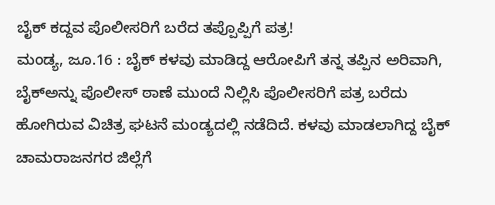ಬೈಕ್ ಕದ್ದವ ಪೊಲೀಸರಿಗೆ ಬರೆದ ತಪ್ಪೊಪ್ಪಿಗೆ ಪತ್ರ!
ಮಂಡ್ಯ, ಜೂ.16 : ಬೈಕ್ ಕಳವು ಮಾಡಿದ್ದ ಆರೋಪಿಗೆ ತನ್ನ ತಪ್ಪಿನ ಅರಿವಾಗಿ, ಬೈಕ್ಅನ್ನು ಪೊಲೀಸ್ ಠಾಣೆ ಮುಂದೆ ನಿಲ್ಲಿಸಿ ಪೊಲೀಸರಿಗೆ ಪತ್ರ ಬರೆದು ಹೋಗಿರುವ ವಿಚಿತ್ರ ಘಟನೆ ಮಂಡ್ಯದಲ್ಲಿ ನಡೆದಿದೆ. ಕಳವು ಮಾಡಲಾಗಿದ್ದ ಬೈಕ್ ಚಾಮರಾಜನಗರ ಜಿಲ್ಲೆಗೆ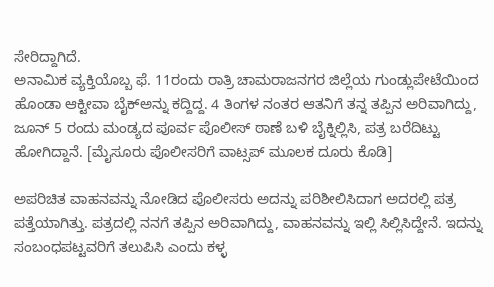ಸೇರಿದ್ದಾಗಿದೆ.
ಅನಾಮಿಕ ವ್ಯಕ್ತಿಯೊಬ್ಬ ಫೆ. 11ರಂದು ರಾತ್ರಿ ಚಾಮರಾಜನಗರ ಜಿಲ್ಲೆಯ ಗುಂಡ್ಲುಪೇಟೆಯಿಂದ ಹೊಂಡಾ ಆಕ್ಟೀವಾ ಬೈಕ್ಅನ್ನು ಕದ್ದಿದ್ದ. 4 ತಿಂಗಳ ನಂತರ ಆತನಿಗೆ ತನ್ನ ತಪ್ಪಿನ ಅರಿವಾಗಿದ್ದು, ಜೂನ್ 5 ರಂದು ಮಂಡ್ಯದ ಪೂರ್ವ ಪೊಲೀಸ್ ಠಾಣೆ ಬಳಿ ಬೈಕ್ನಿಲ್ಲಿಸಿ, ಪತ್ರ ಬರೆದಿಟ್ಟು ಹೋಗಿದ್ದಾನೆ. [ಮೈಸೂರು ಪೊಲೀಸರಿಗೆ ವಾಟ್ಸಪ್ ಮೂಲಕ ದೂರು ಕೊಡಿ]

ಅಪರಿಚಿತ ವಾಹನವನ್ನು ನೋಡಿದ ಪೊಲೀಸರು ಅದನ್ನು ಪರಿಶೀಲಿಸಿದಾಗ ಅದರಲ್ಲಿ ಪತ್ರ ಪತ್ತೆಯಾಗಿತ್ತು. ಪತ್ರದಲ್ಲಿ ನನಗೆ ತಪ್ಪಿನ ಅರಿವಾಗಿದ್ದು, ವಾಹನವನ್ನು ಇಲ್ಲಿ ಸಿಲ್ಲಿಸಿದ್ದೇನೆ. ಇದನ್ನು ಸಂಬಂಧಪಟ್ಟವರಿಗೆ ತಲುಪಿಸಿ ಎಂದು ಕಳ್ಳ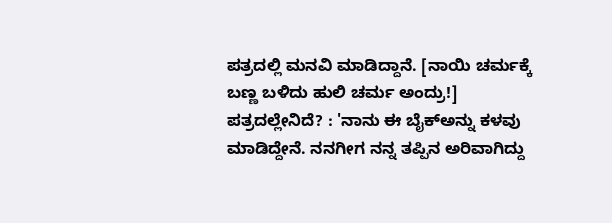ಪತ್ರದಲ್ಲಿ ಮನವಿ ಮಾಡಿದ್ದಾನೆ. [ನಾಯಿ ಚರ್ಮಕ್ಕೆ ಬಣ್ಣ ಬಳಿದು ಹುಲಿ ಚರ್ಮ ಅಂದ್ರು!]
ಪತ್ರದಲ್ಲೇನಿದೆ? : 'ನಾನು ಈ ಬೈಕ್ಅನ್ನು ಕಳವು ಮಾಡಿದ್ದೇನೆ. ನನಗೀಗ ನನ್ನ ತಪ್ಪಿನ ಅರಿವಾಗಿದ್ದು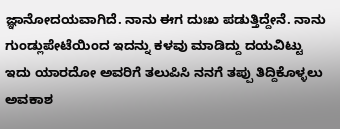ಜ್ಞಾನೋದಯವಾಗಿದೆ. ನಾನು ಈಗ ದುಃಖ ಪಡುತ್ತಿದ್ದೇನೆ. ನಾನು ಗುಂಡ್ಲುಪೇಟೆಯಿಂದ ಇದನ್ನು ಕಳವು ಮಾಡಿದ್ದು ದಯವಿಟ್ಟು ಇದು ಯಾರದೋ ಅವರಿಗೆ ತಲುಪಿಸಿ ನನಗೆ ತಪ್ಪು ತಿದ್ದಿಕೊಳ್ಳಲು ಅವಕಾಶ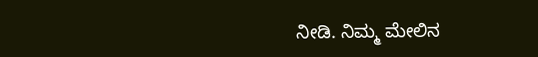ನೀಡಿ. ನಿಮ್ಮ ಮೇಲಿನ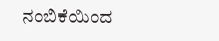ನಂಬಿಕೆಯಿಂದ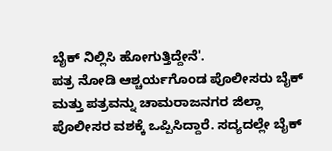ಬೈಕ್ ನಿಲ್ಲಿಸಿ ಹೋಗುತ್ತಿದ್ದೇನೆ'.
ಪತ್ರ ನೋಡಿ ಆಶ್ಚರ್ಯಗೊಂಡ ಪೊಲೀಸರು ಬೈಕ್ ಮತ್ತು ಪತ್ರವನ್ನು ಚಾಮರಾಜನಗರ ಜಿಲ್ಲಾ ಪೊಲೀಸರ ವಶಕ್ಕೆ ಒಪ್ಪಿಸಿದ್ದಾರೆ. ಸದ್ಯದಲ್ಲೇ ಬೈಕ್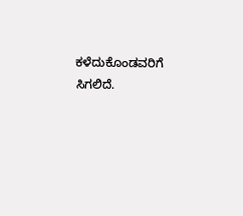ಕಳೆದುಕೊಂಡವರಿಗೆ ಸಿಗಲಿದೆ.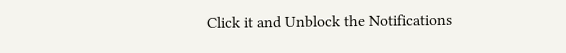Click it and Unblock the Notifications